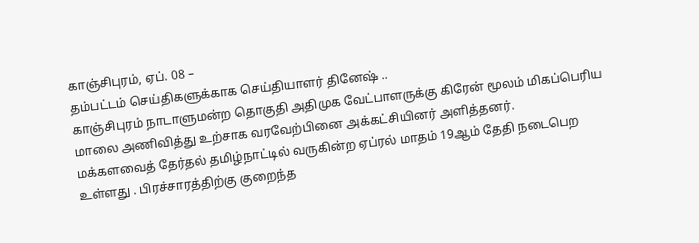காஞ்சிபுரம், ஏப். 08 –
தம்பட்டம் செய்திகளுக்காக செய்தியாளர் தினேஷ் ..
காஞ்சிபுரம் நாடாளுமன்ற தொகுதி அதிமுக வேட்பாளருக்கு கிரேன் மூலம் மிகப்பெரிய மாலை அணிவித்து உற்சாக வரவேற்பினை அக்கட்சியினர் அளித்தனர்.
மக்களவைத் தேர்தல் தமிழ்நாட்டில் வருகின்ற ஏப்ரல் மாதம் 19ஆம் தேதி நடைபெற உள்ளது . பிரச்சாரத்திற்கு குறைந்த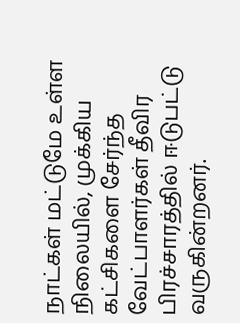நாட்கள் மட்டுமே உள்ள நிலையில், முக்கிய கட்சிகளை சேர்ந்த வேட்பாளர்கள் தீவிர பிரச்சாரத்தில் ஈடுபட்டு வருகின்றனர்.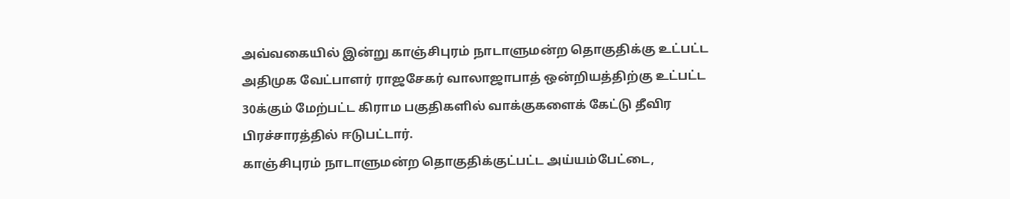அவ்வகையில் இன்று காஞ்சிபுரம் நாடாளுமன்ற தொகுதிக்கு உட்பட்ட அதிமுக வேட்பாளர் ராஜசேகர் வாலாஜாபாத் ஒன்றியத்திற்கு உட்பட்ட 30க்கும் மேற்பட்ட கிராம பகுதிகளில் வாக்குகளைக் கேட்டு தீவிர பிரச்சாரத்தில் ஈடுபட்டார்.
காஞ்சிபுரம் நாடாளுமன்ற தொகுதிக்குட்பட்ட அய்யம்பேட்டை,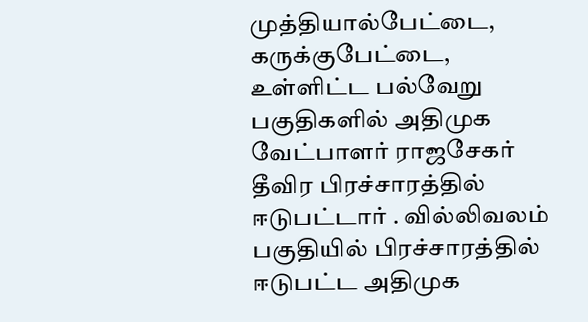முத்தியால்பேட்டை, கருக்குபேட்டை, உள்ளிட்ட பல்வேறு பகுதிகளில் அதிமுக வேட்பாளர் ராஜசேகர் தீவிர பிரச்சாரத்தில் ஈடுபட்டார் . வில்லிவலம் பகுதியில் பிரச்சாரத்தில் ஈடுபட்ட அதிமுக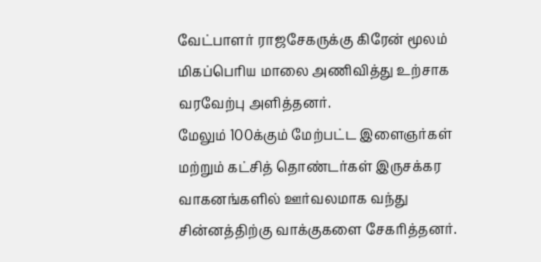வேட்பாளர் ராஜசேகருக்கு கிரேன் மூலம் மிகப்பெரிய மாலை அணிவித்து உற்சாக வரவேற்பு அளித்தனர்.
மேலும் 100க்கும் மேற்பட்ட இளைஞர்கள் மற்றும் கட்சித் தொண்டர்கள் இருசக்கர வாகனங்களில் ஊர்வலமாக வந்து சின்னத்திற்கு வாக்குகளை சேகரித்தனர்.